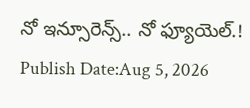నో ఇన్సూరెన్స్.. నో ఫ్యూయెల్.!
Publish Date:Aug 5, 2026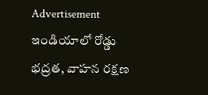Advertisement
ఇండియాలో రోడ్డు భద్రత, వాహన రక్షణ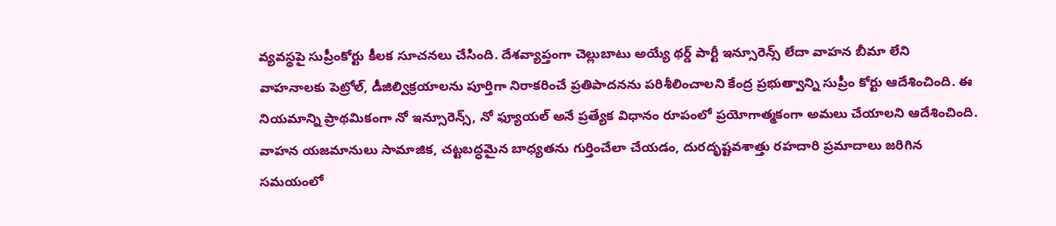వ్యవస్థపై సుప్రీంకోర్టు కీలక సూచనలు చేసింది. దేశవ్యాప్తంగా చెల్లుబాటు అయ్యే థర్డ్ పార్టీ ఇన్సూరెన్స్ లేదా వాహన బీమా లేని వాహనాలకు పెట్రోల్, డీజిల్విక్రయాలను పూర్తిగా నిరాకరించే ప్రతిపాదనను పరిశీలించాలని కేంద్ర ప్రభుత్వాన్ని సుప్రీం కోర్టు ఆదేశించింది. ఈ నియమాన్ని ప్రాథమికంగా నో ఇన్సూరెన్స్, నో ఫ్యూయల్ అనే ప్రత్యేక విధానం రూపంలో ప్రయోగాత్మకంగా అమలు చేయాలని ఆదేశించింది. వాహన యజమానులు సామాజిక, చట్టబద్ధమైన బాధ్యతను గుర్తించేలా చేయడం, దురదృష్టవశాత్తు రహదారి ప్రమాదాలు జరిగిన సమయంలో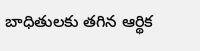బాధితులకు తగిన ఆర్థిక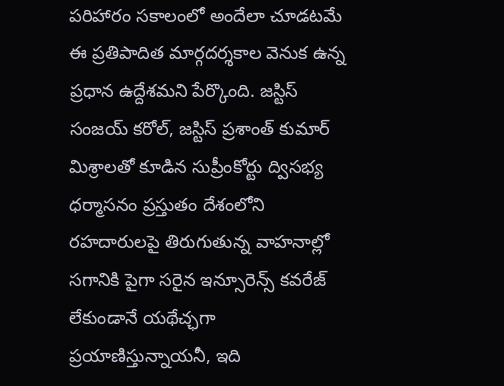పరిహారం సకాలంలో అందేలా చూడటమే ఈ ప్రతిపాదిత మార్గదర్శకాల వెనుక ఉన్న ప్రధాన ఉద్దేశమని పేర్కొంది. జస్టిస్ సంజయ్ కరోల్, జస్టిస్ ప్రశాంత్ కుమార్ మిశ్రాలతో కూడిన సుప్రీంకోర్టు ద్విసభ్య ధర్మాసనం ప్రస్తుతం దేశంలోని రహదారులపై తిరుగుతున్న వాహనాల్లో సగానికి పైగా సరైన ఇన్సూరెన్స్ కవరేజ్ లేకుండానే యథేచ్ఛగా ప్రయాణిస్తున్నాయనీ, ఇది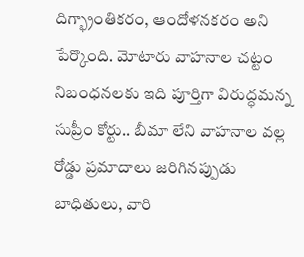దిగ్భ్రాంతికరం, ఆందోళనకరం అని పేర్కొంది. మోటారు వాహనాల చట్టం నిబంధనలకు ఇది పూర్తిగా విరుద్ధమన్న సుప్రీం కోర్టు.. బీమా లేని వాహనాల వల్ల రోడ్డు ప్రమాదాలు జరిగినప్పుడు బాధితులు, వారి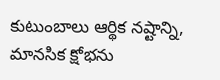కుటుంబాలు ఆర్థిక నష్టాన్ని, మానసిక క్షోభను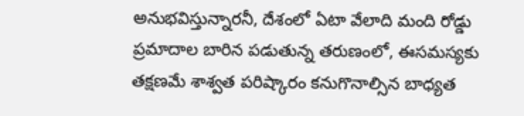అనుభవిస్తున్నారనీ, దేశంలో ఏటా వేలాది మంది రోడ్డు ప్రమాదాల బారిన పడుతున్న తరుణంలో, ఈసమస్యకు తక్షణమే శాశ్వత పరిష్కారం కనుగొనాల్సిన బాధ్యత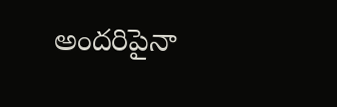అందరిపైనా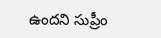ఉందని సుప్రీం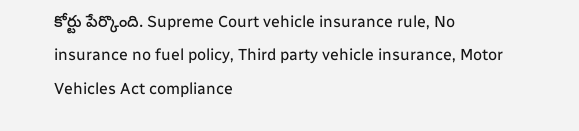కోర్టు పేర్కొంది. Supreme Court vehicle insurance rule, No insurance no fuel policy, Third party vehicle insurance, Motor Vehicles Act compliance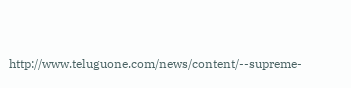http://www.teluguone.com/news/content/--supreme-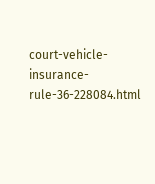court-vehicle-insurance-rule-36-228084.html